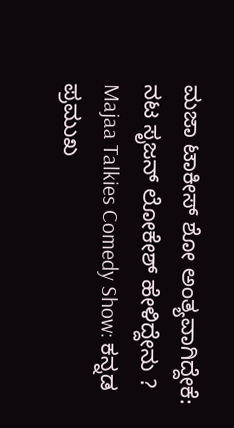ಮಜಾ ಟಾಕೀಸ್ ಶೋ ಅಂತ್ಯವಾಗಿದ್ದೇಕೆ: ನಟ ಸೃಜನ್ ಲೋಕೇಶ್ ಹೇಳಿದ್ದೇನು ?
Majaa Talkies Comedy Show: ಕನ್ನಡ ಪ್ರಮುಖ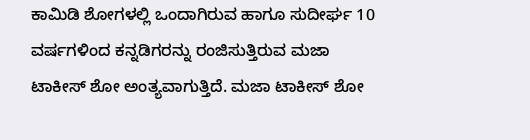ಕಾಮಿಡಿ ಶೋಗಳಲ್ಲಿ ಒಂದಾಗಿರುವ ಹಾಗೂ ಸುದೀರ್ಘ 10 ವರ್ಷಗಳಿಂದ ಕನ್ನಡಿಗರನ್ನು ರಂಜಿಸುತ್ತಿರುವ ಮಜಾ ಟಾಕೀಸ್ ಶೋ ಅಂತ್ಯವಾಗುತ್ತಿದೆ. ಮಜಾ ಟಾಕೀಸ್ ಶೋ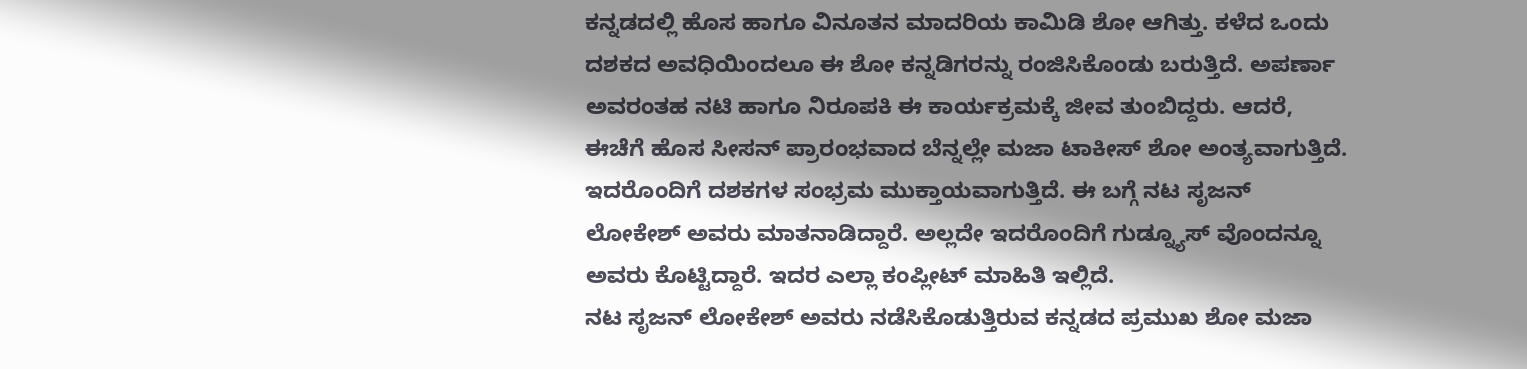ಕನ್ನಡದಲ್ಲಿ ಹೊಸ ಹಾಗೂ ವಿನೂತನ ಮಾದರಿಯ ಕಾಮಿಡಿ ಶೋ ಆಗಿತ್ತು. ಕಳೆದ ಒಂದು ದಶಕದ ಅವಧಿಯಿಂದಲೂ ಈ ಶೋ ಕನ್ನಡಿಗರನ್ನು ರಂಜಿಸಿಕೊಂಡು ಬರುತ್ತಿದೆ. ಅಪರ್ಣಾ ಅವರಂತಹ ನಟಿ ಹಾಗೂ ನಿರೂಪಕಿ ಈ ಕಾರ್ಯಕ್ರಮಕ್ಕೆ ಜೀವ ತುಂಬಿದ್ದರು. ಆದರೆ, ಈಚೆಗೆ ಹೊಸ ಸೀಸನ್ ಪ್ರಾರಂಭವಾದ ಬೆನ್ನಲ್ಲೇ ಮಜಾ ಟಾಕೀಸ್ ಶೋ ಅಂತ್ಯವಾಗುತ್ತಿದೆ. ಇದರೊಂದಿಗೆ ದಶಕಗಳ ಸಂಭ್ರಮ ಮುಕ್ತಾಯವಾಗುತ್ತಿದೆ. ಈ ಬಗ್ಗೆ ನಟ ಸೃಜನ್ ಲೋಕೇಶ್ ಅವರು ಮಾತನಾಡಿದ್ದಾರೆ. ಅಲ್ಲದೇ ಇದರೊಂದಿಗೆ ಗುಡ್ನ್ಯೂಸ್ ವೊಂದನ್ನೂ ಅವರು ಕೊಟ್ಟಿದ್ದಾರೆ. ಇದರ ಎಲ್ಲಾ ಕಂಪ್ಲೀಟ್ ಮಾಹಿತಿ ಇಲ್ಲಿದೆ.
ನಟ ಸೃಜನ್ ಲೋಕೇಶ್ ಅವರು ನಡೆಸಿಕೊಡುತ್ತಿರುವ ಕನ್ನಡದ ಪ್ರಮುಖ ಶೋ ಮಜಾ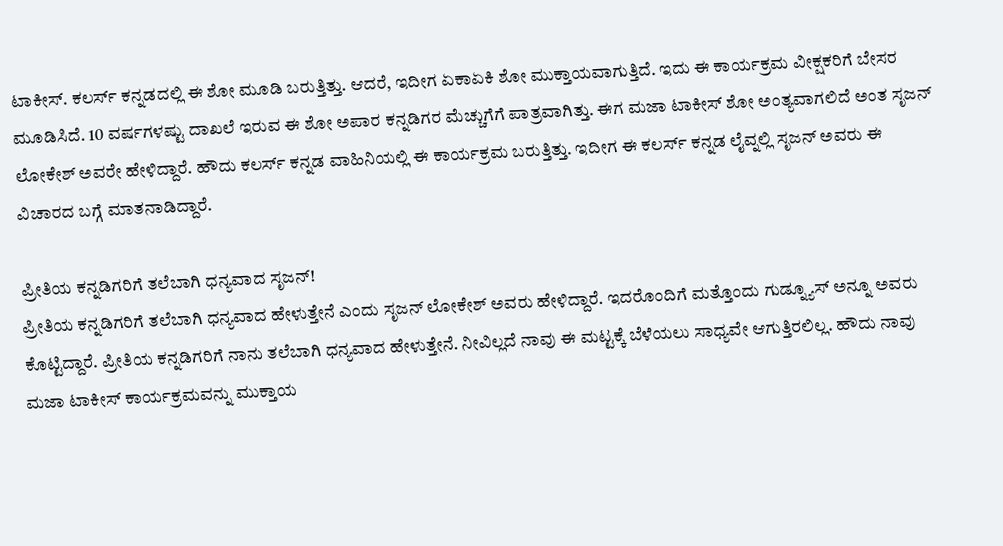ಟಾಕೀಸ್. ಕಲರ್ಸ್ ಕನ್ನಡದಲ್ಲಿ ಈ ಶೋ ಮೂಡಿ ಬರುತ್ತಿತ್ತು. ಆದರೆ, ಇದೀಗ ಏಕಾಏಕಿ ಶೋ ಮುಕ್ತಾಯವಾಗುತ್ತಿದೆ. ಇದು ಈ ಕಾರ್ಯಕ್ರಮ ವೀಕ್ಷಕರಿಗೆ ಬೇಸರ ಮೂಡಿಸಿದೆ. 10 ವರ್ಷಗಳಷ್ಟು ದಾಖಲೆ ಇರುವ ಈ ಶೋ ಅಪಾರ ಕನ್ನಡಿಗರ ಮೆಚ್ಚುಗೆಗೆ ಪಾತ್ರವಾಗಿತ್ತು. ಈಗ ಮಜಾ ಟಾಕೀಸ್ ಶೋ ಅಂತ್ಯವಾಗಲಿದೆ ಅಂತ ಸೃಜನ್ ಲೋಕೇಶ್ ಅವರೇ ಹೇಳಿದ್ದಾರೆ. ಹೌದು ಕಲರ್ಸ್ ಕನ್ನಡ ವಾಹಿನಿಯಲ್ಲಿ ಈ ಕಾರ್ಯಕ್ರಮ ಬರುತ್ತಿತ್ತು. ಇದೀಗ ಈ ಕಲರ್ಸ್ ಕನ್ನಡ ಲೈವ್ನಲ್ಲಿ ಸೃಜನ್ ಅವರು ಈ ವಿಚಾರದ ಬಗ್ಗೆ ಮಾತನಾಡಿದ್ದಾರೆ.

ಪ್ರೀತಿಯ ಕನ್ನಡಿಗರಿಗೆ ತಲೆಬಾಗಿ ಧನ್ಯವಾದ ಸೃಜನ್!
ಪ್ರೀತಿಯ ಕನ್ನಡಿಗರಿಗೆ ತಲೆಬಾಗಿ ಧನ್ಯವಾದ ಹೇಳುತ್ತೇನೆ ಎಂದು ಸೃಜನ್ ಲೋಕೇಶ್ ಅವರು ಹೇಳಿದ್ದಾರೆ. ಇದರೊಂದಿಗೆ ಮತ್ತೊಂದು ಗುಡ್ನ್ಯೂಸ್ ಅನ್ನೂ ಅವರು ಕೊಟ್ಟಿದ್ದಾರೆ. ಪ್ರೀತಿಯ ಕನ್ನಡಿಗರಿಗೆ ನಾನು ತಲೆಬಾಗಿ ಧನ್ಯವಾದ ಹೇಳುತ್ತೇನೆ. ನೀವಿಲ್ಲದೆ ನಾವು ಈ ಮಟ್ಟಕ್ಕೆ ಬೆಳೆಯಲು ಸಾಧ್ಯವೇ ಆಗುತ್ತಿರಲಿಲ್ಲ. ಹೌದು ನಾವು ಮಜಾ ಟಾಕೀಸ್ ಕಾರ್ಯಕ್ರಮವನ್ನು ಮುಕ್ತಾಯ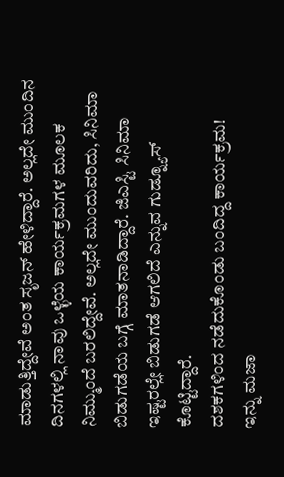ಮಾಡುತ್ತಿದ್ದೇವೆ ಅಂತ ಸೃಜನ್ ಹೇಳಿದ್ದಾರೆ. ಅಲ್ಲದೇ ಮುಂದಿನ ದಿನಗಳಲ್ಲಿ ನಾವು ಒಳ್ಳೆಯ ಕಾರ್ಯಕ್ರಮಗಳ ಮೂಲಕ ನಿಮ್ಮುಂದೆ ಬರಲಿದ್ದೇವೆ. ಅಲ್ಲದೇ ಮುಂದುವರಿದು, ಸಿನಿಮಾ ಬಿಡುಗಡೆಯ ಬಗ್ಗೆ ಮಾತನಾಡಿದ್ದಾರೆ. ಜಿಎಸ್ಟಿ ಸಿನಿಮಾ ಇಷ್ಟರಲ್ಲೇ ಬಿಡುಗಡೆ ಆಗಲಿದೆ ಎನ್ನುವ ಗುಡ್ನ್ಯೂಸ್ ಕೊಟ್ಟಿದ್ದಾರೆ.
ದಶಕಗಳಿಂದ ನಡೆದುಕೊಂಡು ಬಂದಿದ್ದ ಕಾರ್ಯಕ್ರಮ!
ಇನ್ನು ಮಜಾ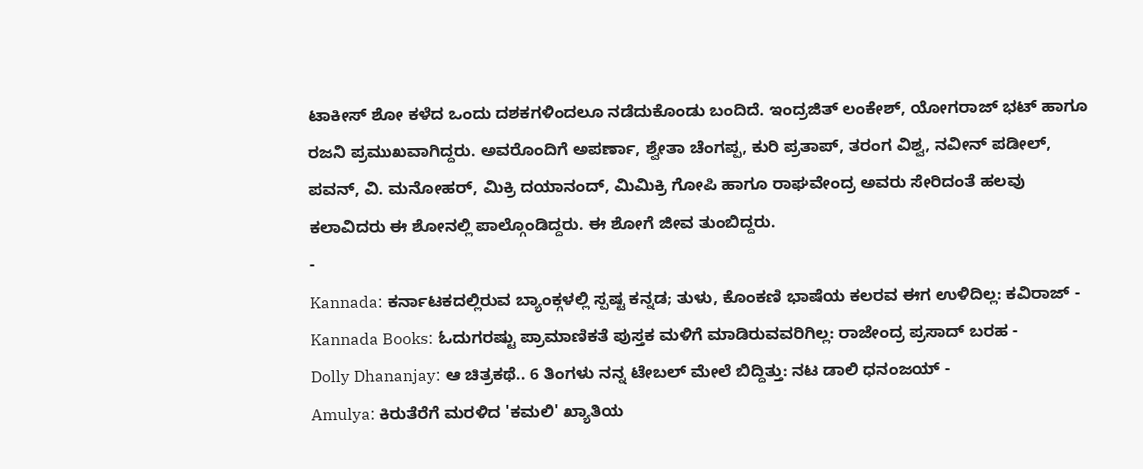ಟಾಕೀಸ್ ಶೋ ಕಳೆದ ಒಂದು ದಶಕಗಳಿಂದಲೂ ನಡೆದುಕೊಂಡು ಬಂದಿದೆ. ಇಂದ್ರಜಿತ್ ಲಂಕೇಶ್, ಯೋಗರಾಜ್ ಭಟ್ ಹಾಗೂ ರಜನಿ ಪ್ರಮುಖವಾಗಿದ್ದರು. ಅವರೊಂದಿಗೆ ಅಪರ್ಣಾ, ಶ್ವೇತಾ ಚೆಂಗಪ್ಪ, ಕುರಿ ಪ್ರತಾಪ್, ತರಂಗ ವಿಶ್ವ, ನವೀನ್ ಪಡೀಲ್, ಪವನ್, ವಿ. ಮನೋಹರ್, ಮಿಕ್ರಿ ದಯಾನಂದ್, ಮಿಮಿಕ್ರಿ ಗೋಪಿ ಹಾಗೂ ರಾಘವೇಂದ್ರ ಅವರು ಸೇರಿದಂತೆ ಹಲವು ಕಲಾವಿದರು ಈ ಶೋನಲ್ಲಿ ಪಾಲ್ಗೊಂಡಿದ್ದರು. ಈ ಶೋಗೆ ಜೀವ ತುಂಬಿದ್ದರು.
-
Kannada: ಕರ್ನಾಟಕದಲ್ಲಿರುವ ಬ್ಯಾಂಕ್ಗಳಲ್ಲಿ ಸ್ಪಷ್ಟ ಕನ್ನಡ; ತುಳು, ಕೊಂಕಣಿ ಭಾಷೆಯ ಕಲರವ ಈಗ ಉಳಿದಿಲ್ಲ: ಕವಿರಾಜ್ -
Kannada Books: ಓದುಗರಷ್ಟು ಪ್ರಾಮಾಣಿಕತೆ ಪುಸ್ತಕ ಮಳಿಗೆ ಮಾಡಿರುವವರಿಗಿಲ್ಲ: ರಾಜೇಂದ್ರ ಪ್ರಸಾದ್ ಬರಹ -
Dolly Dhananjay: ಆ ಚಿತ್ರಕಥೆ.. 6 ತಿಂಗಳು ನನ್ನ ಟೇಬಲ್ ಮೇಲೆ ಬಿದ್ದಿತ್ತು: ನಟ ಡಾಲಿ ಧನಂಜಯ್ -
Amulya: ಕಿರುತೆರೆಗೆ ಮರಳಿದ 'ಕಮಲಿ' ಖ್ಯಾತಿಯ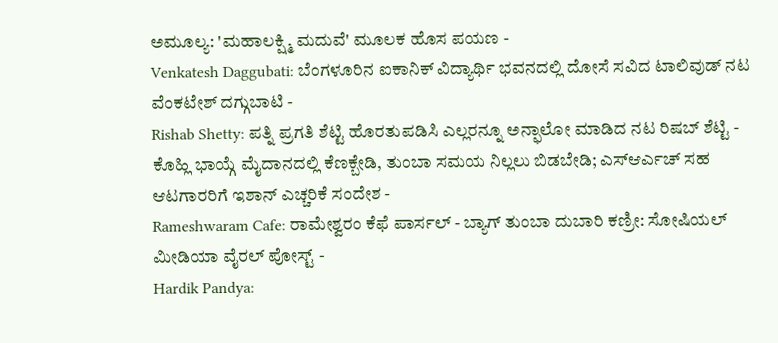ಅಮೂಲ್ಯ: 'ಮಹಾಲಕ್ಷ್ಮಿ ಮದುವೆ' ಮೂಲಕ ಹೊಸ ಪಯಣ -
Venkatesh Daggubati: ಬೆಂಗಳೂರಿನ ಐಕಾನಿಕ್ ವಿದ್ಯಾರ್ಥಿ ಭವನದಲ್ಲಿ ದೋಸೆ ಸವಿದ ಟಾಲಿವುಡ್ ನಟ ವೆಂಕಟೇಶ್ ದಗ್ಗುಬಾಟಿ -
Rishab Shetty: ಪತ್ನಿ ಪ್ರಗತಿ ಶೆಟ್ಟಿ ಹೊರತುಪಡಿಸಿ ಎಲ್ಲರನ್ನೂ ಅನ್ಫಾಲೋ ಮಾಡಿದ ನಟ ರಿಷಬ್ ಶೆಟ್ಟಿ -
ಕೊಹ್ಲಿ ಭಾಯ್ಗೆ ಮೈದಾನದಲ್ಲಿ ಕೆಣಕ್ಬೇಡಿ, ತುಂಬಾ ಸಮಯ ನಿಲ್ಲಲು ಬಿಡಬೇಡಿ; ಎಸ್ಆರ್ಎಚ್ ಸಹ ಆಟಗಾರರಿಗೆ ಇಶಾನ್ ಎಚ್ಚರಿಕೆ ಸಂದೇಶ -
Rameshwaram Cafe: ರಾಮೇಶ್ವರಂ ಕೆಫೆ ಪಾರ್ಸಲ್ - ಬ್ಯಾಗ್ ತುಂಬಾ ದುಬಾರಿ ಕಣ್ರೀ: ಸೋಷಿಯಲ್ ಮೀಡಿಯಾ ವೈರಲ್ ಪೋಸ್ಟ್ -
Hardik Pandya: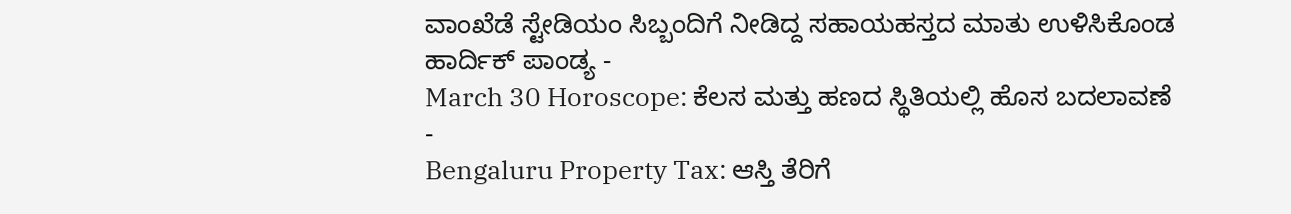ವಾಂಖೆಡೆ ಸ್ಟೇಡಿಯಂ ಸಿಬ್ಬಂದಿಗೆ ನೀಡಿದ್ದ ಸಹಾಯಹಸ್ತದ ಮಾತು ಉಳಿಸಿಕೊಂಡ ಹಾರ್ದಿಕ್ ಪಾಂಡ್ಯ -
March 30 Horoscope: ಕೆಲಸ ಮತ್ತು ಹಣದ ಸ್ಥಿತಿಯಲ್ಲಿ ಹೊಸ ಬದಲಾವಣೆ -
Bengaluru Property Tax: ಆಸ್ತಿ ತೆರಿಗೆ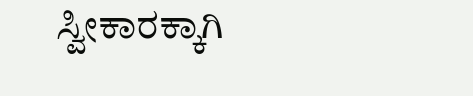ಸ್ವೀಕಾರಕ್ಕಾಗಿ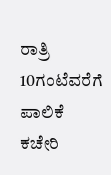ರಾತ್ರಿ 10ಗಂಟೆವರೆಗೆ ಪಾಲಿಕೆ ಕಚೇರಿ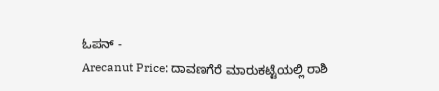ಓಪನ್ -
Arecanut Price: ದಾವಣಗೆರೆ ಮಾರುಕಟ್ಟೆಯಲ್ಲಿ ರಾಶಿ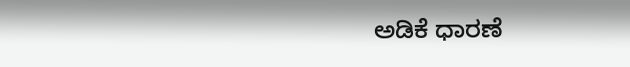ಅಡಿಕೆ ಧಾರಣೆ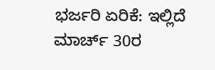ಭರ್ಜರಿ ಏರಿಕೆ: ಇಲ್ಲಿದೆ ಮಾರ್ಚ್ 30ರ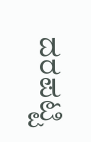ದರಪಟ್ಟಿ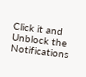Click it and Unblock the Notifications